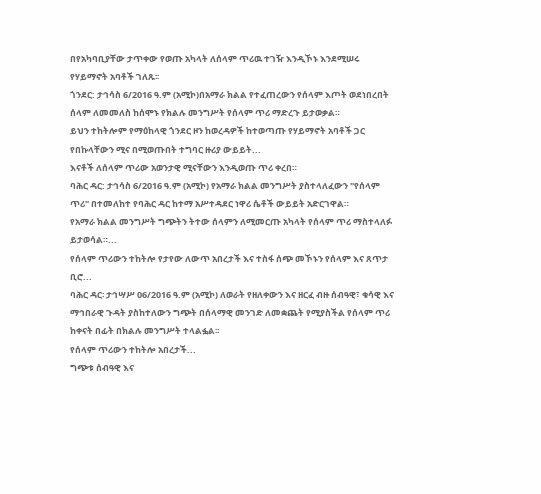በየአካባቢያቸው ታጥቀው የወጡ አካላት ለሰላም ጥሪዉ ተገዥ እንዲኾኑ እንደሚሠሩ የሃይማኖት አባቶች ገለጹ፡፡
ጎንደር: ታኅሳስ 6/2016 ዓ.ም (አሚኮ)በአማራ ክልል የተፈጠረውን የሰላም እጦት ወደነበረበት ሰላም ለመመለስ ከሰሞኑ የክልሉ መንግሥት የሰላም ጥሪ ማድረጉ ይታወቃል።
ይህን ተከትሎም የማዕከላዊ ጎንደር ዞን ከወረዳዎች ከተወጣጡ የሃይማኖት አባቶች ጋር የበኩላቸውን ሚና በሚወጡበት ተግባር ዙሪያ ውይይት...
እናቶች ለሰላም ጥሪው አወንታዊ ሚናቸውን እንዲወጡ ጥሪ ቀረበ።
ባሕር ዳር: ታኅሳስ 6/2016 ዓ.ም (አሚኮ) የአማራ ክልል መንግሥት ያስተላለፈውን "የሰላም ጥሪ" በተመለከተ የባሕር ዳር ከተማ አሥተዳደር ነዋሪ ሴቶች ውይይት አድርገዋል።
የአማራ ክልል መንግሥት ግጭትን ትተው ሰላምን ለሚመርጡ አካላት የሰላም ጥሪ ማስተላለፉ ይታወሳል።...
የሰላም ጥሪውን ተከትሎ የታየው ለውጥ አበረታች እና ተስፋ ሰጭ መኾኑን የሰላም እና ጸጥታ ቢሮ...
ባሕር ዳር፡ ታኅሣሥ 06/2016 ዓ.ም (አሚኮ) ለወራት የዘለቀውን እና ዘርፈ ብዙ ሰብዓዊ፣ ቁሳዊ እና ማኅበራዊ ጉዳት ያስከተለውን ግጭት በሰላማዊ መንገድ ለመቋጨት የሚያስችል የሰላም ጥሪ ከቀናት በፊት በክልሉ መንግሥት ተላልፏል፡፡
የሰላም ጥሪውን ተከትሎ አበረታች...
ግጭቱ ሰብዓዊ እና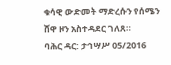ቁሳዊ ውድመት ማድረሱን የሰሜን ሸዋ ዞን አስተዳደር ገለጸ።
ባሕር ዳር: ታኅሣሥ 05/2016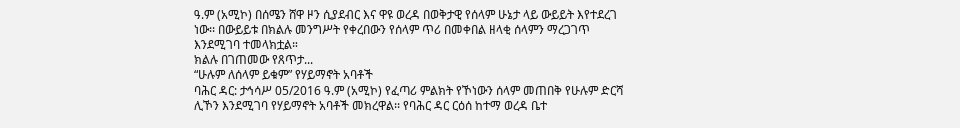ዓ.ም (አሚኮ) በሰሜን ሸዋ ዞን ሲያደብር እና ዋዩ ወረዳ በወቅታዊ የሰላም ሁኔታ ላይ ውይይት እየተደረገ ነው፡፡ በውይይቱ በክልሉ መንግሥት የቀረበውን የሰላም ጥሪ በመቀበል ዘላቂ ሰላምን ማረጋገጥ እንደሚገባ ተመላክቷል።
ክልሉ በገጠመው የጸጥታ...
“ሁሉም ለሰላም ይቁም” የሃይማኖት አባቶች
ባሕር ዳር: ታኅሳሥ 05/2016 ዓ.ም (አሚኮ) የፈጣሪ ምልክት የኾነውን ሰላም መጠበቅ የሁሉም ድርሻ ሊኾን እንደሚገባ የሃይማኖት አባቶች መክረዋል፡፡ የባሕር ዳር ርዕሰ ከተማ ወረዳ ቤተ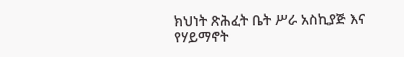ክህነት ጽሕፈት ቤት ሥራ አስኪያጅ እና የሃይማኖት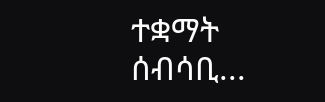ተቋማት ሰብሳቢ...